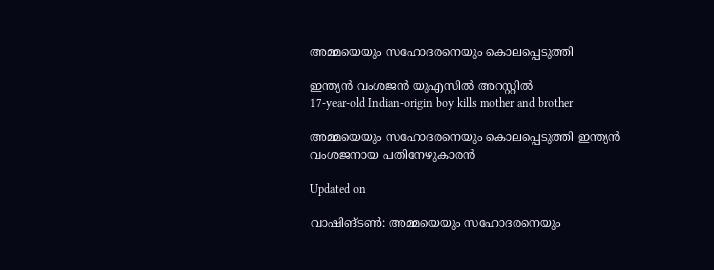അമ്മയെയും സഹോദരനെയും കൊലപ്പെടുത്തി

ഇന്ത്യൻ വംശജൻ യുഎസിൽ അറസ്റ്റിൽ
17-year-old Indian-origin boy kills mother and brother

അമ്മയെയും സഹോദരനെയും കൊലപ്പെടുത്തി ഇന്ത്യൻ വംശജനായ പതിനേഴുകാരൻ

Updated on

വാഷിങ്ടൺ: അമ്മയെയും സഹോദരനെയും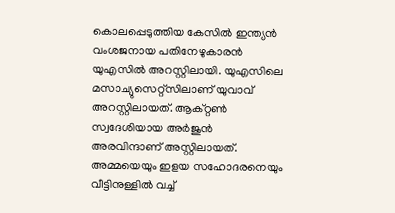കൊലപ്പെടുത്തിയ കേസിൽ ഇന്ത്യൻ വംശജനായ പതിനേഴുകാരൻ യുഎസിൽ അറസ്റ്റിലായി. യുഎസിലെ മസാച്യുസെറ്റ്സിലാണ് യുവാവ് അറസ്റ്റിലായത്. ആക്റ്റൺ സ്വദേശിയായ അർജുൻ അരവിന്ദാണ് അസ്റ്റിലായത്. അമ്മയെയും ഇളയ സഹോദരനെയും വീട്ടിനുള്ളിൽ വച്ച്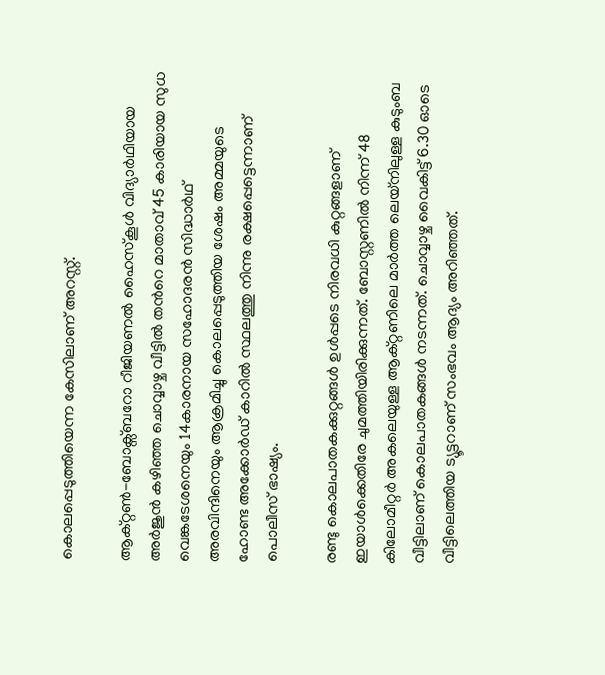കൊലപ്പെടുത്തിയെന്ന കേസിലാണ് അറസ്റ്റ്.

ആക്റ്റൺ-ബോക്സ്ബറോ റീജിയണൽ ഹൈസ്കൂൾ വിദ്യാർഥിയായ അർജുൻ കഴിഞ്ഞ ചൊവ്വാഴ്ച വീട്ടിൽ തന്‍റെ മാതാവ് 45 കാരിയായ സുധ വെങ്കടേശനെയും 14കാരനായ സഹോദരൻ സിദ്ധാർഥ് അരവിന്ദിനെയും ആക്രമിച്ചു കൊലപ്പെടുത്തിയ ശേഷം അമ്മയുടെ ഹോണ്ട അക്കോർഡ് കാറിൽ സ്ഥലത്തു നിന്നു രക്ഷപ്പെട്ടെന്നാണ് പൊലീസ് ഭാഷ്യം.

രണ്ടു കൊലപാതകക്കുറ്റങ്ങൾ ഉൾപ്പടെ നിരവധി കുറ്റങ്ങളാണ് ഇയാൾക്കെതിരേ ചുമത്തിയിരിക്കുന്നത്. ബോസ്റ്റണിൽ നിന്ന് 48 കിലോമീറ്റർ അകലെയുള്ള ആക്റ്റണിലെ മാർത്ത ലെയ്നിലുള്ള കുടുംബ വീട്ടിലാണ് കൊലപാതകങ്ങൾ നടന്നത്. ചൊവ്വാഴ്ച വൈകിട്ട് 6.30 ഓടെ വീട്ടിലെത്തിയ ട്യൂട്ടറാണ് സംഭവം ആദ്യം അറിഞ്ഞത്.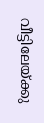വീട്ടിലേയ്ക്കു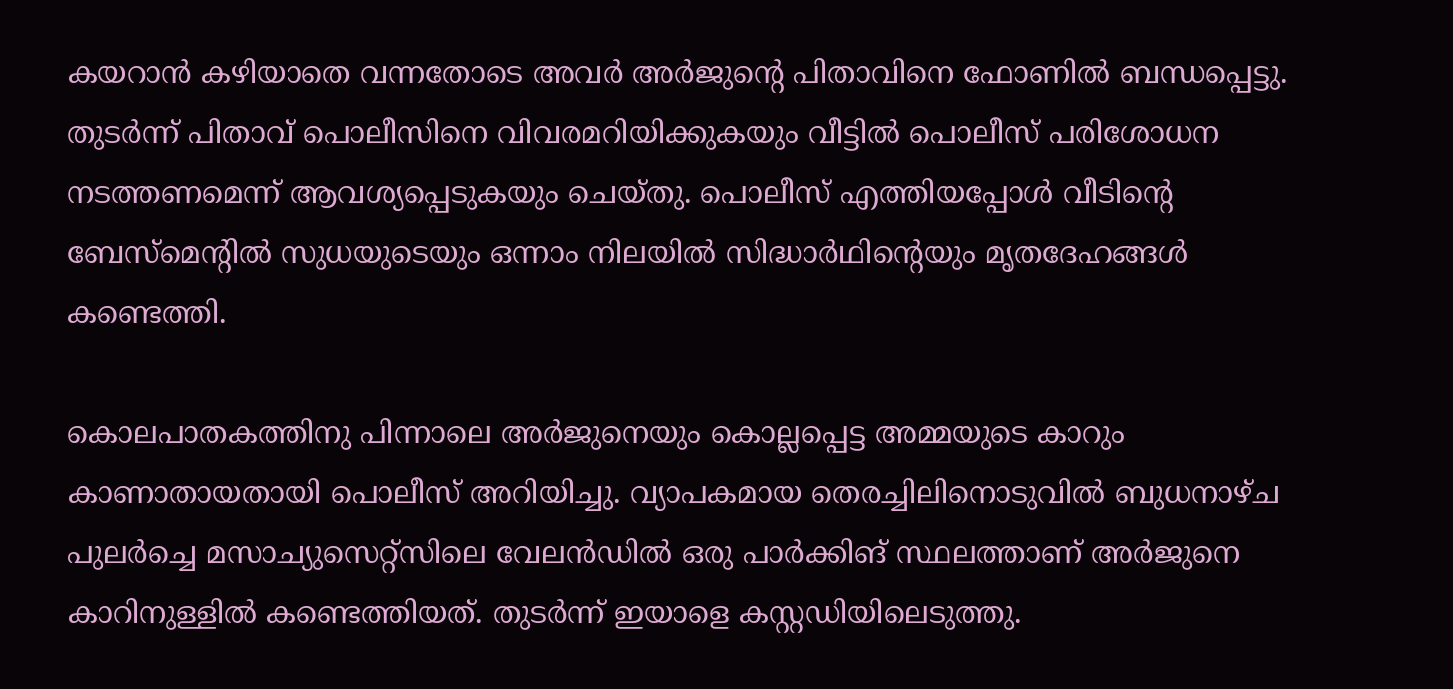കയറാൻ കഴിയാതെ വന്നതോടെ അവർ അർജുന്‍റെ പിതാവിനെ ഫോണിൽ ബന്ധപ്പെട്ടു. തുടർന്ന് പിതാവ് പൊലീസിനെ വിവരമറിയിക്കുകയും വീട്ടിൽ പൊലീസ് പരിശോധന നടത്തണമെന്ന് ആവശ്യപ്പെടുകയും ചെയ്തു. പൊലീസ് എത്തിയപ്പോൾ വീടിന്‍റെ ബേസ്മെന്‍റിൽ സുധയുടെയും ഒന്നാം നിലയിൽ സിദ്ധാർഥിന്‍റെയും മൃതദേഹങ്ങൾ കണ്ടെത്തി.

കൊലപാതകത്തിനു പിന്നാലെ അർജുനെയും കൊല്ലപ്പെട്ട അമ്മയുടെ കാറും കാണാതായതായി പൊലീസ് അറിയിച്ചു. വ്യാപകമായ തെരച്ചിലിനൊടുവിൽ ബുധനാഴ്ച പുലർച്ചെ മസാച്യുസെറ്റ്സിലെ വേലൻഡിൽ ഒരു പാർക്കിങ് സ്ഥലത്താണ് അർജുനെ കാറിനുള്ളിൽ കണ്ടെത്തിയത്. തുടർന്ന് ഇയാളെ കസ്റ്റഡിയിലെടുത്തു.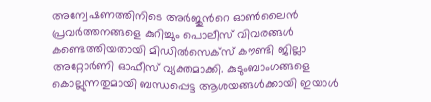അന്വേഷണത്തിനിടെ അർജുന്‍റെ ഓൺലൈൻ പ്രവർത്തനങ്ങളെ കുറിച്ചും പൊലീസ് വിവരങ്ങൾ കണ്ടെത്തിയതായി മിഡിൽസെക്സ് കൗണ്ടി ജില്ലാ അറ്റോർണി ഓഫീസ് വ്യക്തമാക്കി. കുടുംബാംഗങ്ങളെ കൊല്ലുന്നതുമായി ബന്ധപ്പെട്ട ആശയങ്ങൾക്കായി ഇയാൾ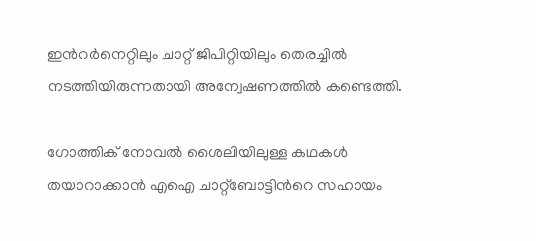ഇന്‍റർനെറ്റിലും ചാറ്റ് ജിപിറ്റിയിലും തെരച്ചിൽ നടത്തിയിരുന്നതായി അന്വേഷണത്തിൽ കണ്ടെത്തി.

ഗോത്തിക് നോവൽ ശൈലിയിലുള്ള കഥകൾ തയാറാക്കാൻ എഐ ചാറ്റ്ബോട്ടിന്‍റെ സഹായം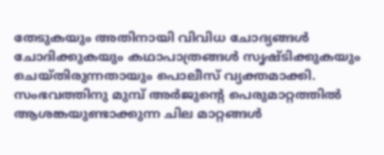തേടുകയും അതിനായി വിവിധ ചോദ്യങ്ങൾ ചോദിക്കുകയും കഥാപാത്രങ്ങൾ സൃഷ്ടിക്കുകയും ചെയ്തിരുന്നതായും പൊലീസ് വ്യക്തമാക്കി. സംഭവത്തിനു മുമ്പ് അർജുന്‍റെ പെരുമാറ്റത്തിൽ ആശങ്കയുണ്ടാക്കുന്ന ചില മാറ്റങ്ങള്‍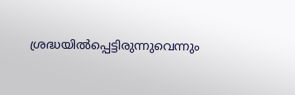ശ്രദ്ധയില്‍പ്പെട്ടിരുന്നുവെന്നും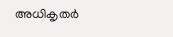അധികൃതര്‍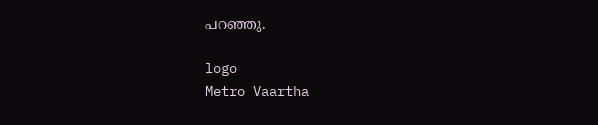പറഞ്ഞു.

logo
Metro Vaartha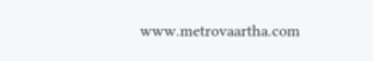www.metrovaartha.com